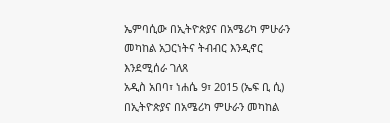ኤምባሲው በኢትዮጵያና በአሜሪካ ምሁራን መካከል አጋርነትና ትብብር እንዲኖር እንደሚሰራ ገለጸ
አዲስ አበባ፣ ነሐሴ 9፣ 2015 (ኤፍ ቢ ሲ) በኢትዮጵያና በአሜሪካ ምሁራን መካከል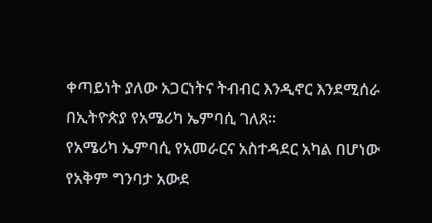ቀጣይነት ያለው አጋርነትና ትብብር እንዲኖር እንደሚሰራ በኢትዮጵያ የአሜሪካ ኤምባሲ ገለጸ።
የአሜሪካ ኤምባሲ የአመራርና አስተዳደር አካል በሆነው የአቅም ግንባታ አውደ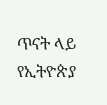ጥናት ላይ የኢትዮጵያ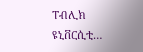ፐብሊክ ዩኒቨርሲቲ…